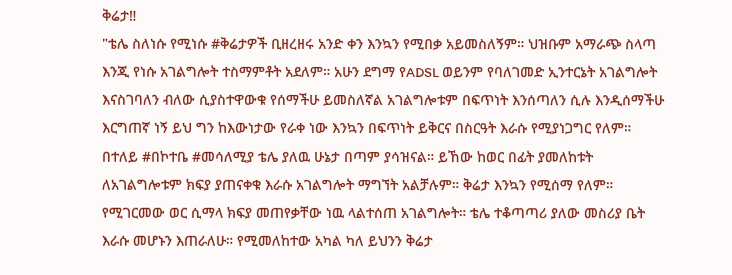ቅሬታ‼
"ቴሌ ስለነሱ የሚነሱ #ቅሬታዎች ቢዘረዘሩ አንድ ቀን እንኳን የሚበቃ አይመስለኝም። ህዝቡም አማራጭ ስላጣ እንጂ የነሱ አገልግሎት ተስማምቶት አደለም። አሁን ደግማ የADSL ወይንም የባለገመድ ኢንተርኔት አገልግሎት እናስገባለን ብለው ሲያስተዋውቁ የሰማችሁ ይመስለኛል አገልግሎቱም በፍጥነት እንሰጣለን ሲሉ እንዲሰማችሁ እርግጠኛ ነኝ ይህ ግን ከእውነታው የራቀ ነው እንኳን በፍጥነት ይቅርና በስርዓት እራሱ የሚያነጋግር የለም። በተለይ #በኮተቤ #መሳለሚያ ቴሌ ያለዉ ሁኔታ በጣም ያሳዝናል። ይኸው ከወር በፊት ያመለከቱት ለአገልግሎቱም ክፍያ ያጠናቀቁ እራሱ አገልግሎት ማግኘት አልቻሉም። ቅሬታ እንኳን የሚሰማ የለም። የሚገርመው ወር ሲማላ ክፍያ መጠየቃቸው ነዉ ላልተሰጠ አገልግሎት። ቴሌ ተቆጣጣሪ ያለው መስሪያ ቤት እራሱ መሆኑን እጠራለሁ። የሚመለከተው አካል ካለ ይህንን ቅሬታ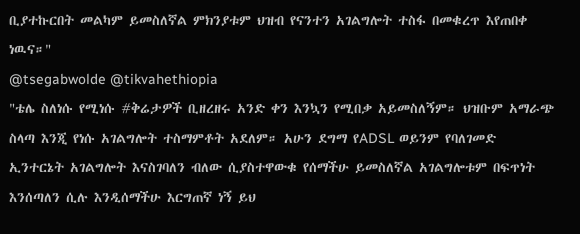ቢያተኩርበት መልካም ይመስለኛል ምክንያቱም ህዝብ የናንተን አገልግሎት ተስፋ በመቁረጥ እየጠበቀ ነዉና።"
@tsegabwolde @tikvahethiopia
"ቴሌ ስለነሱ የሚነሱ #ቅሬታዎች ቢዘረዘሩ አንድ ቀን እንኳን የሚበቃ አይመስለኝም። ህዝቡም አማራጭ ስላጣ እንጂ የነሱ አገልግሎት ተስማምቶት አደለም። አሁን ደግማ የADSL ወይንም የባለገመድ ኢንተርኔት አገልግሎት እናስገባለን ብለው ሲያስተዋውቁ የሰማችሁ ይመስለኛል አገልግሎቱም በፍጥነት እንሰጣለን ሲሉ እንዲሰማችሁ እርግጠኛ ነኝ ይህ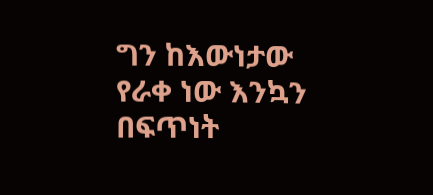ግን ከእውነታው የራቀ ነው እንኳን በፍጥነት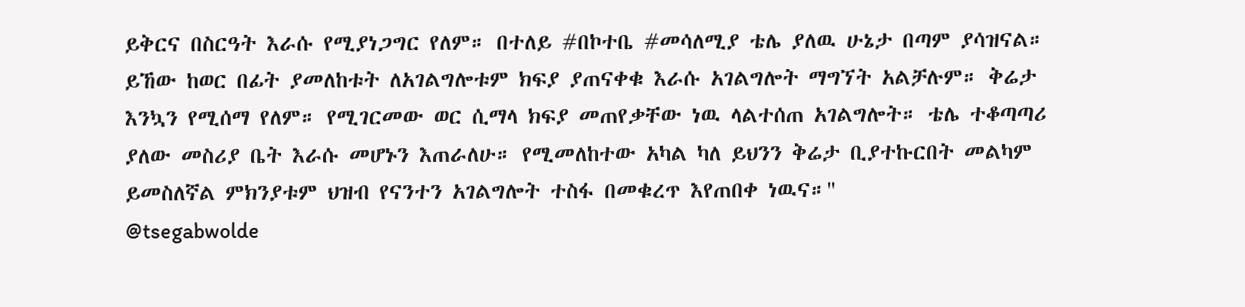ይቅርና በስርዓት እራሱ የሚያነጋግር የለም። በተለይ #በኮተቤ #መሳለሚያ ቴሌ ያለዉ ሁኔታ በጣም ያሳዝናል። ይኸው ከወር በፊት ያመለከቱት ለአገልግሎቱም ክፍያ ያጠናቀቁ እራሱ አገልግሎት ማግኘት አልቻሉም። ቅሬታ እንኳን የሚሰማ የለም። የሚገርመው ወር ሲማላ ክፍያ መጠየቃቸው ነዉ ላልተሰጠ አገልግሎት። ቴሌ ተቆጣጣሪ ያለው መስሪያ ቤት እራሱ መሆኑን እጠራለሁ። የሚመለከተው አካል ካለ ይህንን ቅሬታ ቢያተኩርበት መልካም ይመስለኛል ምክንያቱም ህዝብ የናንተን አገልግሎት ተስፋ በመቁረጥ እየጠበቀ ነዉና።"
@tsegabwolde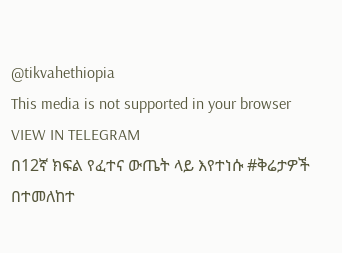@tikvahethiopia
This media is not supported in your browser
VIEW IN TELEGRAM
በ12ኛ ክፍል የፈተና ውጤት ላይ እየተነሱ #ቅሬታዎች በተመለከተ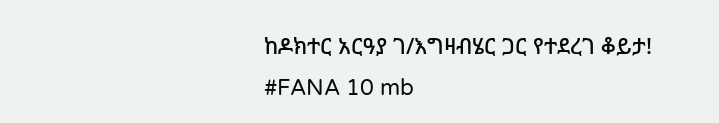ከዶክተር አርዓያ ገ/እግዛብሄር ጋር የተደረገ ቆይታ!
#FANA 10 mb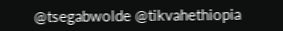@tsegabwolde @tikvahethiopia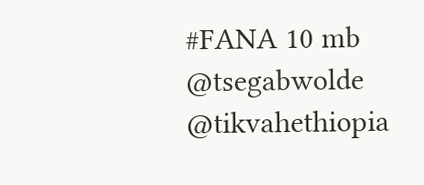#FANA 10 mb
@tsegabwolde @tikvahethiopia